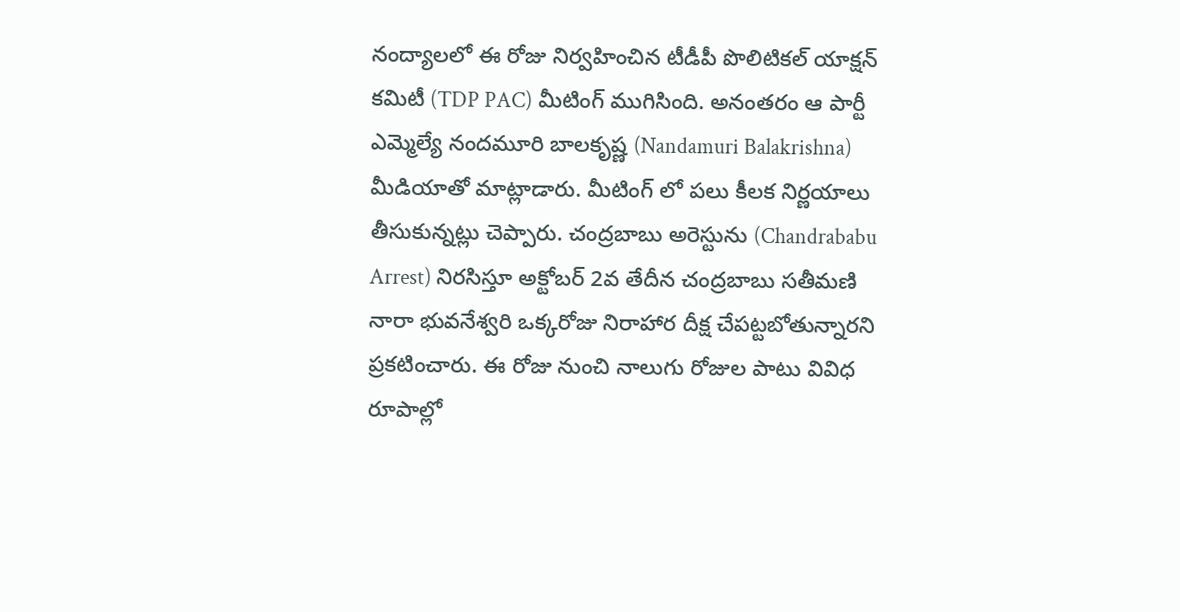నంద్యాలలో ఈ రోజు నిర్వహించిన టీడీపీ పొలిటికల్ యాక్షన్ కమిటీ (TDP PAC) మీటింగ్ ముగిసింది. అనంతరం ఆ పార్టీ ఎమ్మెల్యే నందమూరి బాలకృష్ణ (Nandamuri Balakrishna) మీడియాతో మాట్లాడారు. మీటింగ్ లో పలు కీలక నిర్ణయాలు తీసుకున్నట్లు చెప్పారు. చంద్రబాబు అరెస్టును (Chandrababu Arrest) నిరసిస్తూ అక్టోబర్ 2వ తేదీన చంద్రబాబు సతీమణి నారా భువనేశ్వరి ఒక్కరోజు నిరాహార దీక్ష చేపట్టబోతున్నారని ప్రకటించారు. ఈ రోజు నుంచి నాలుగు రోజుల పాటు వివిధ రూపాల్లో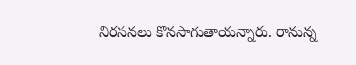నిరసనలు కొనసాగుతాయన్నారు. రానున్న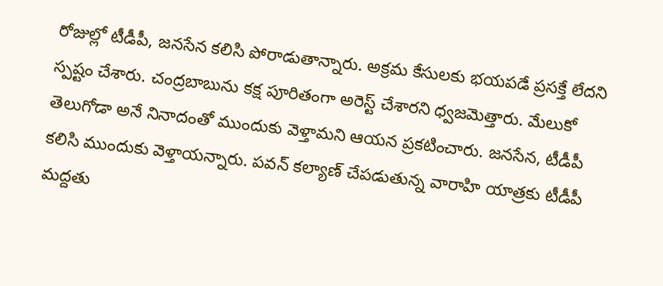రోజుల్లో టీడీపీ, జనసేన కలిసి పోరాడుతాన్నారు. అక్రమ కేసులకు భయపడే ప్రసక్తే లేదని స్పష్టం చేశారు. చంద్రబాబును కక్ష పూరితంగా అరెస్ట్ చేశారని ధ్వజమెత్తారు. మేలుకో తెలుగోడా అనే నినాదంతో ముందుకు వెళ్తామని ఆయన ప్రకటించారు. జనసేన, టీడీపీ కలిసి ముందుకు వెళ్తాయన్నారు. పవన్ కల్యాణ్ చేపడుతున్న వారాహి యాత్రకు టీడీపీ మద్దతు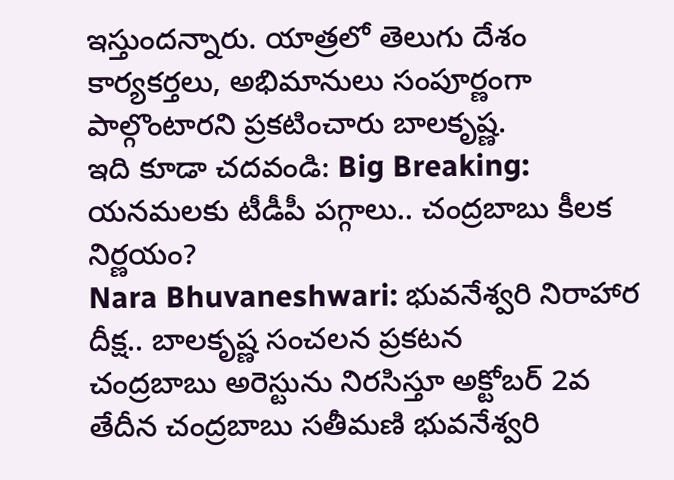ఇస్తుందన్నారు. యాత్రలో తెలుగు దేశం కార్యకర్తలు, అభిమానులు సంపూర్ణంగా పాల్గొంటారని ప్రకటించారు బాలకృష్ణ.
ఇది కూడా చదవండి: Big Breaking: యనమలకు టీడీపీ పగ్గాలు.. చంద్రబాబు కీలక నిర్ణయం?
Nara Bhuvaneshwari: భువనేశ్వరి నిరాహార దీక్ష.. బాలకృష్ణ సంచలన ప్రకటన
చంద్రబాబు అరెస్టును నిరసిస్తూ అక్టోబర్ 2వ తేదీన చంద్రబాబు సతీమణి భువనేశ్వరి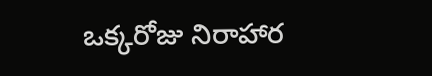ఒక్కరోజు నిరాహార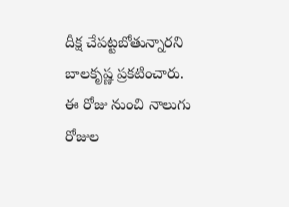దీక్ష చేపట్టబోతున్నారని బాలకృష్ణ ప్రకటించారు. ఈ రోజు నుంచి నాలుగు రోజుల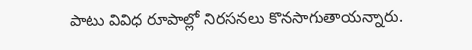పాటు వివిధ రూపాల్లో నిరసనలు కొనసాగుతాయన్నారు.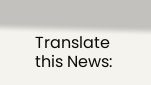Translate this News: